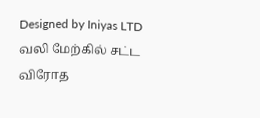Designed by Iniyas LTD
வலி மேற்கில் சட்ட விரோத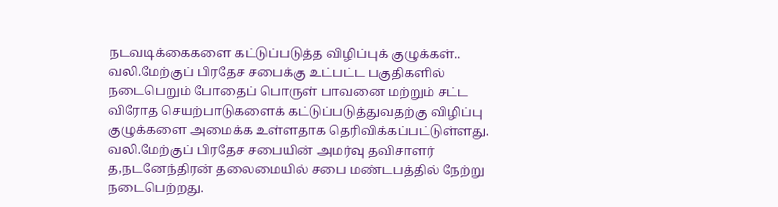நடவடிக்கைகளை கட்டுப்படுத்த விழிப்புக் குழுக்கள்..
வலி.மேற்குப் பிரதேச சபைக்கு உட்பட்ட பகுதிகளில் நடைபெறும் போதைப் பொருள் பாவனை மற்றும் சட்ட விரோத செயற்பாடுகளைக் கட்டுப்படுத்துவதற்கு விழிப்பு குழுக்களை அமைக்க உள்ளதாக தெரிவிக்கப்பட்டுள்ளது.
வலி.மேற்குப் பிரதேச சபையின் அமர்வு தவிசாளர் த,நடனேந்திரன் தலைமையில் சபை மண்டபத்தில் நேற்று நடைபெற்றது.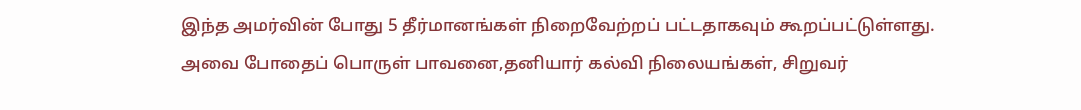இந்த அமர்வின் போது 5 தீர்மானங்கள் நிறைவேற்றப் பட்டதாகவும் கூறப்பட்டுள்ளது.
அவை போதைப் பொருள் பாவனை,தனியார் கல்வி நிலையங்கள், சிறுவர்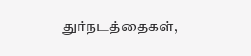துர்நடத்தைகள்,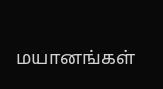மயானங்கள்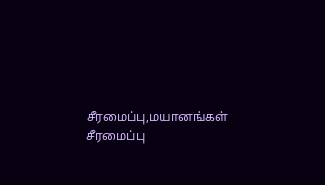சீரமைப்பு,மயானங்கள் சீரமைப்பு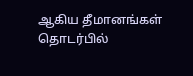ஆகிய தீமானங்கள் தொடர்பில்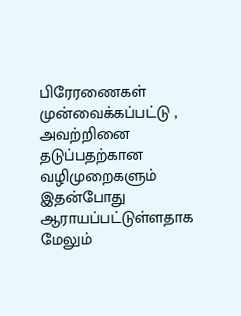பிரேரணைகள் முன்வைக்கப்பட்டு , அவற்றினை தடுப்பதற்கான வழிமுறைகளும் இதன்போது ஆராயப்பட்டுள்ளதாக மேலும்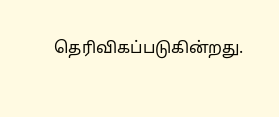தெரிவிகப்படுகின்றது.